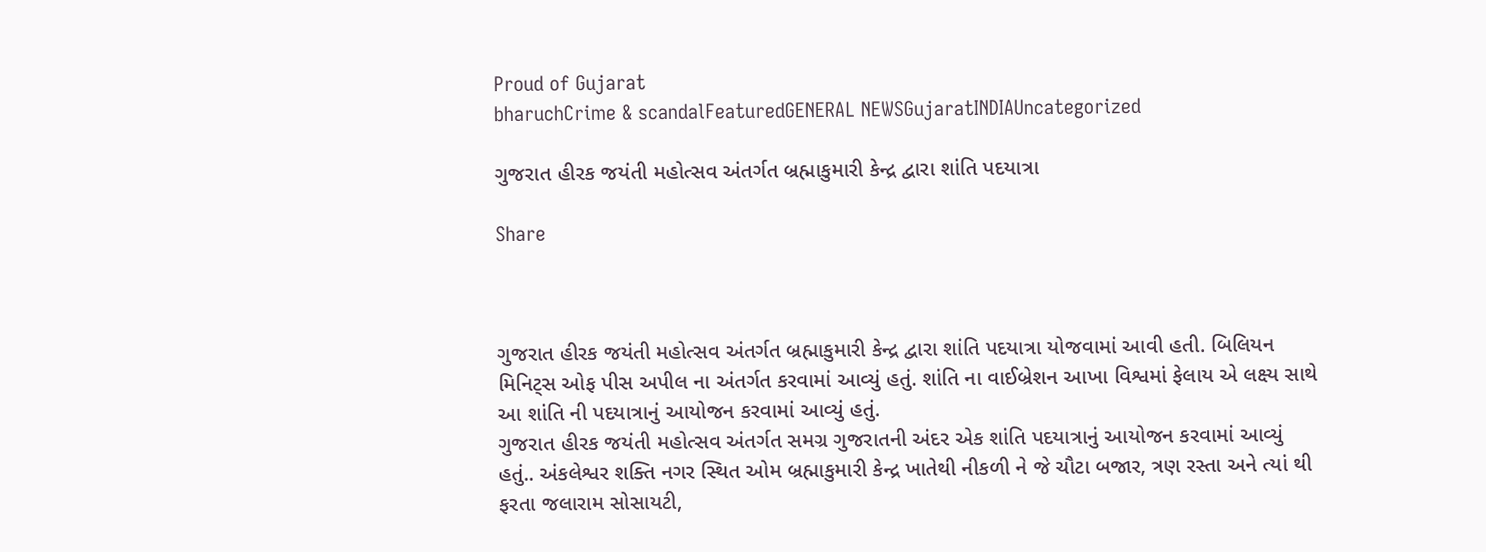Proud of Gujarat
bharuchCrime & scandalFeaturedGENERAL NEWSGujaratINDIAUncategorized

ગુજરાત હીરક જયંતી મહોત્સવ અંતર્ગત બ્રહ્માકુમારી કેન્દ્ર દ્વારા શાંતિ પદયાત્રા

Share



ગુજરાત હીરક જયંતી મહોત્સવ અંતર્ગત બ્રહ્માકુમારી કેન્દ્ર દ્વારા શાંતિ પદયાત્રા યોજવામાં આવી હતી. બિલિયન મિનિટ્સ ઓફ પીસ અપીલ ના અંતર્ગત કરવામાં આવ્યું હતું. શાંતિ ના વાઈબ્રેશન આખા વિશ્વમાં ફેલાય એ લક્ષ્ય સાથે આ શાંતિ ની પદયાત્રાનું આયોજન કરવામાં આવ્યું હતું.
ગુજરાત હીરક જયંતી મહોત્સવ અંતર્ગત સમગ્ર ગુજરાતની અંદર એક શાંતિ પદયાત્રાનું આયોજન કરવામાં આવ્યું હતું.. અંકલેશ્વર શક્તિ નગર સ્થિત ઓમ બ્રહ્માકુમારી કેન્દ્ર ખાતેથી નીકળી ને જે ચૌટા બજાર, ત્રણ રસ્તા અને ત્યાં થી ફરતા જલારામ સોસાયટી,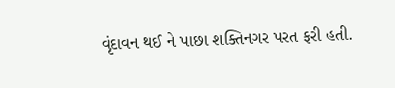વૃંદાવન થઈ ને પાછા શક્તિનગર પરત ફરી હતી.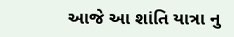આજે આ શાંતિ યાત્રા નુ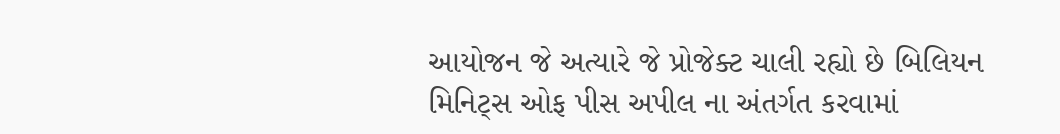આયોજન જે અત્યારે જે પ્રોજેક્ટ ચાલી રહ્યો છે બિલિયન મિનિટ્સ ઓફ પીસ અપીલ ના અંતર્ગત કરવામાં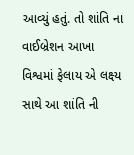આવ્યું હતું. તો શાંતિ ના વાઈબ્રેશન આખા વિશ્વમાં ફેલાય એ લક્ષ્ય સાથે આ શાંતિ ની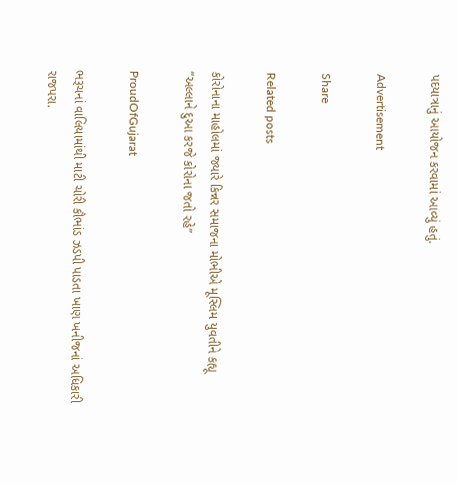પદયાત્રાનું આયોજન કરવામાં આવ્યું હતું.

Advertisement

Share

Related posts

કોરોનાના માહોલમાં જ્યારે કિન્નર સમાજના મોભીએ મૂસ્લિમ યુવતીને કહ્યૂ “અલ્લાને દુઆ કરજે કોરોના જતો રહે”

ProudOfGujarat

ભરૂચનાં વાલિયામાંથી માટી ચોરી કૌભાંડ ઝડપી પાડતા ખાણ ખનીજનાં અધિકારી રાજપરા.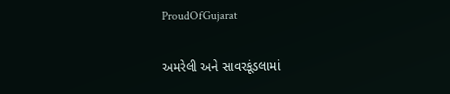ProudOfGujarat

અમરેલી અને સાવરકૂંડલામાં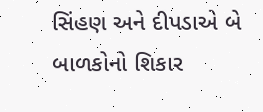સિંહણ અને દીપડાએ બે બાળકોનો શિકાર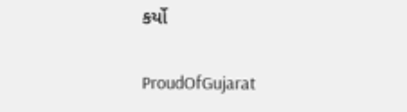કર્યો

ProudOfGujarat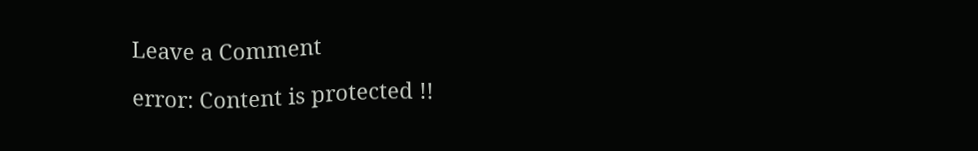Leave a Comment

error: Content is protected !!